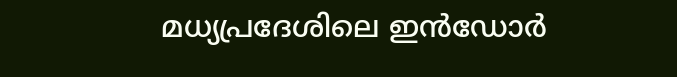മധ്യപ്രദേശിലെ ഇൻഡോർ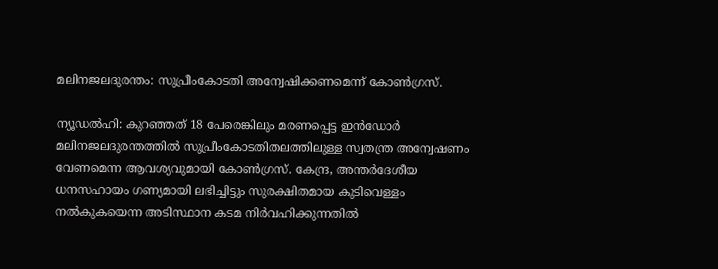മലിനജലദുരന്തം: സുപ്രീംകോടതി അന്വേഷിക്കണമെന്ന് കോണ്‍ഗ്രസ്.

ന്യൂഡൽഹി: കുറഞ്ഞത് 18 പേരെങ്കിലും മരണപ്പെട്ട ഇൻഡോർ മലിനജലദുരന്തത്തിൽ സുപ്രീംകോടതിതലത്തിലുള്ള സ്വതന്ത്ര അന്വേഷണം വേണമെന്ന ആവശ്യവുമായി കോണ്‍ഗ്രസ്. കേന്ദ്ര, അന്തർദേശീയ ധനസഹായം ഗണ്യമായി ലഭിച്ചിട്ടും സുരക്ഷിതമായ കുടിവെള്ളം നൽകുകയെന്ന അടിസ്ഥാന കടമ നിർവഹിക്കുന്നതിൽ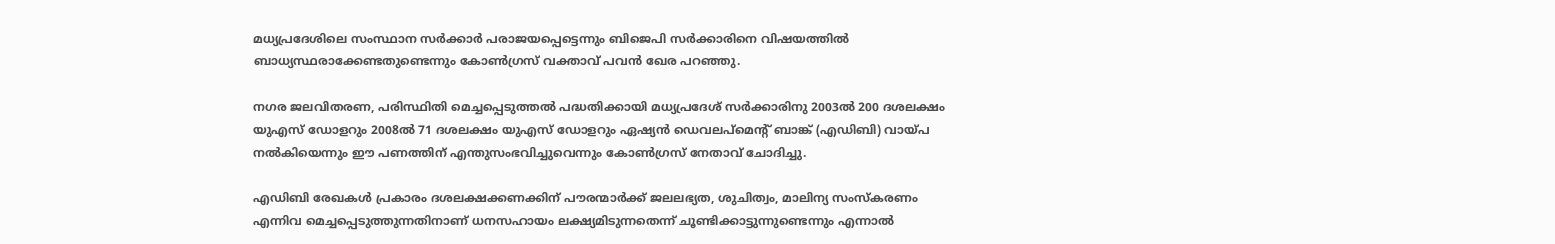മധ്യപ്രദേശിലെ സംസ്ഥാന സർക്കാർ പരാജയപ്പെട്ടെന്നും ബിജെപി സർക്കാരിനെ വിഷയത്തിൽ ബാധ്യസ്ഥരാക്കേണ്ടതുണ്ടെന്നും കോണ്‍ഗ്രസ് വക്താവ് പവൻ ഖേര പറഞ്ഞു.

നഗര ജലവിതരണ, പരിസ്ഥിതി മെച്ചപ്പെടുത്തൽ പദ്ധതിക്കായി മധ്യപ്രദേശ് സർക്കാരിനു 2003ൽ 200 ദശലക്ഷം യുഎസ് ഡോളറും 2008ൽ 71 ദശലക്ഷം യുഎസ് ഡോളറും ഏഷ്യൻ ഡെവലപ്മെന്‍റ് ബാങ്ക് (എഡിബി) വായ്പ നൽകിയെന്നും ഈ പണത്തിന് എന്തുസംഭവിച്ചുവെന്നും കോണ്‍ഗ്രസ് നേതാവ് ചോദിച്ചു.

എഡിബി രേഖകൾ പ്രകാരം ദശലക്ഷക്കണക്കിന് പൗരന്മാർക്ക് ജലലഭ്യത, ശുചിത്വം, മാലിന്യ സംസ്കരണം എന്നിവ മെച്ചപ്പെടുത്തുന്നതിനാണ് ധനസഹായം ലക്ഷ്യമിടുന്നതെന്ന് ചൂണ്ടിക്കാട്ടുന്നുണ്ടെന്നും എന്നാൽ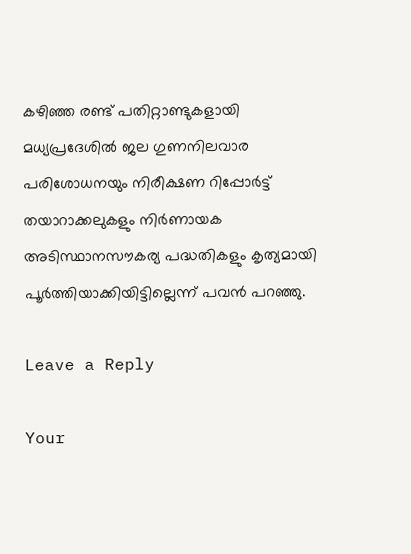കഴിഞ്ഞ രണ്ട് പതിറ്റാണ്ടുകളായി മധ്യപ്രദേശിൽ ജല ഗുണനിലവാര പരിശോധനയും നിരീക്ഷണ റിപ്പോർട്ട് തയാറാക്കലുകളും നിർണായക അടിസ്ഥാനസൗകര്യ പദ്ധതികളും കൃത്യമായി പൂർത്തിയാക്കിയിട്ടില്ലെന്ന് പവൻ പറഞ്ഞു.

Leave a Reply

Your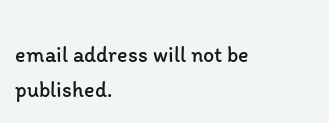email address will not be published.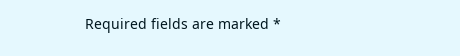Required fields are marked *